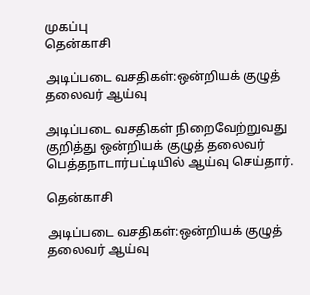முகப்பு
தென்காசி

அடிப்படை வசதிகள்:ஒன்றியக் குழுத் தலைவர் ஆய்வு

அடிப்படை வசதிகள் நிறைவேற்றுவது குறித்து ஒன்றியக் குழுத் தலைவர் பெத்தநாடார்பட்டியில் ஆய்வு செய்தார்.

தென்காசி

அடிப்படை வசதிகள்:ஒன்றியக் குழுத் தலைவர் ஆய்வு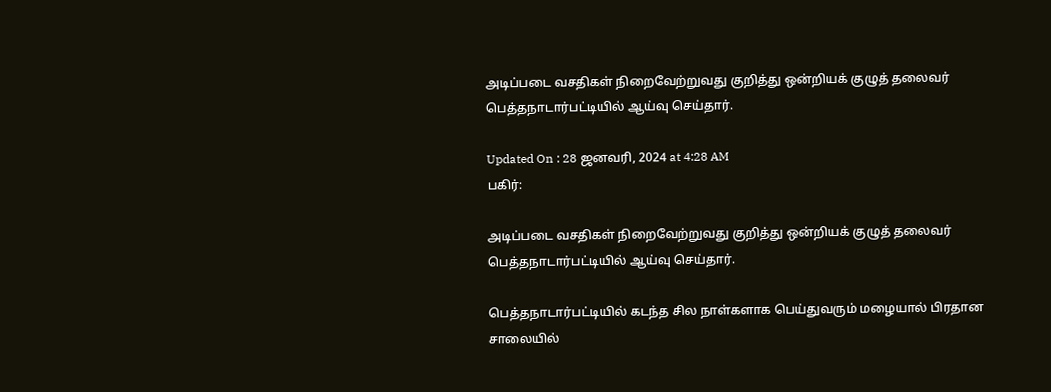அடிப்படை வசதிகள் நிறைவேற்றுவது குறித்து ஒன்றியக் குழுத் தலைவர் பெத்தநாடார்பட்டியில் ஆய்வு செய்தார்.

Updated On : 28 ஜனவரி, 2024 at 4:28 AM
பகிர்:

அடிப்படை வசதிகள் நிறைவேற்றுவது குறித்து ஒன்றியக் குழுத் தலைவர் பெத்தநாடார்பட்டியில் ஆய்வு செய்தார்.

பெத்தநாடார்பட்டியில் கடந்த சில நாள்களாக பெய்துவரும் மழையால் பிரதான சாலையில்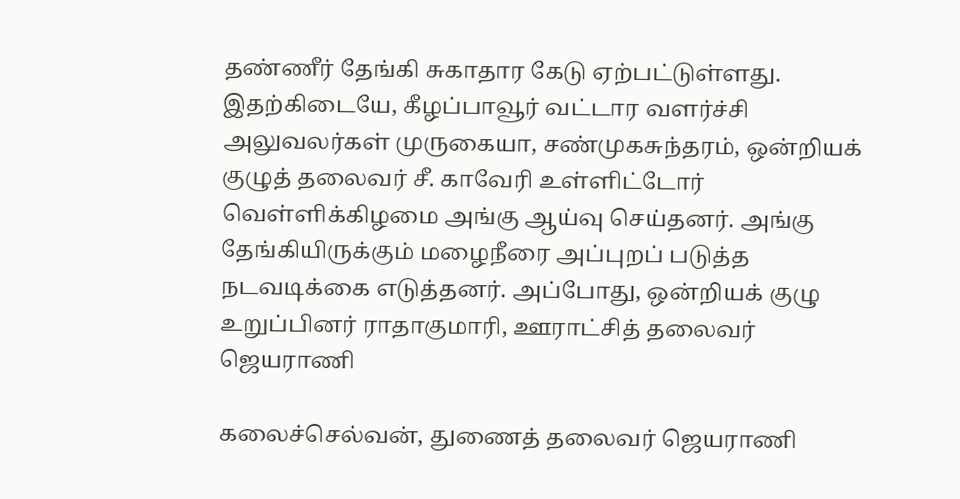தண்ணீர் தேங்கி சுகாதார கேடு ஏற்பட்டுள்ளது. இதற்கிடையே, கீழப்பாவூர் வட்டார வளர்ச்சி அலுவலர்கள் முருகையா, சண்முகசுந்தரம், ஒன்றியக் குழுத் தலைவர் சீ. காவேரி உள்ளிட்டோர் வெள்ளிக்கிழமை அங்கு ஆய்வு செய்தனர். அங்கு தேங்கியிருக்கும் மழைநீரை அப்புறப் படுத்த நடவடிக்கை எடுத்தனர். அப்போது, ஒன்றியக் குழு உறுப்பினர் ராதாகுமாரி, ஊராட்சித் தலைவர் ஜெயராணி

கலைச்செல்வன், துணைத் தலைவர் ஜெயராணி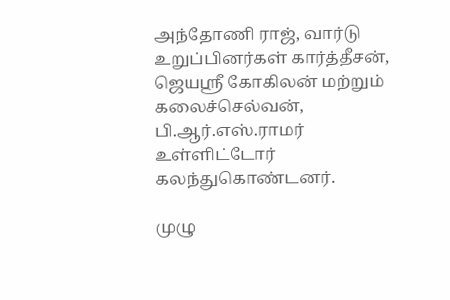அந்தோணி ராஜ், வார்டு உறுப்பினர்கள் கார்த்தீசன், ஜெயஸ்ரீ கோகிலன் மற்றும் கலைச்செல்வன், பி.ஆர்.எஸ்.ராமர் உள்ளிட்டோர் கலந்துகொண்டனர்.

முழு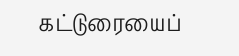கட்டுரையைப்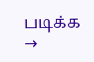படிக்க →